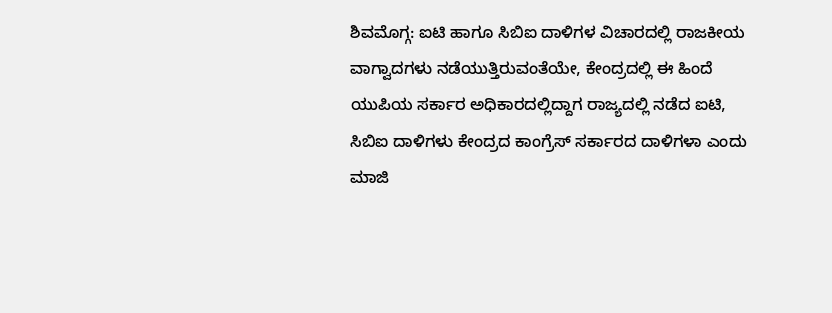ಶಿವಮೊಗ್ಗ: ಐಟಿ ಹಾಗೂ ಸಿಬಿಐ ದಾಳಿಗಳ ವಿಚಾರದಲ್ಲಿ ರಾಜಕೀಯ ವಾಗ್ವಾದಗಳು ನಡೆಯುತ್ತಿರುವಂತೆಯೇ, ಕೇಂದ್ರದಲ್ಲಿ ಈ ಹಿಂದೆ ಯುಪಿಯ ಸರ್ಕಾರ ಅಧಿಕಾರದಲ್ಲಿದ್ದಾಗ ರಾಜ್ಯದಲ್ಲಿ ನಡೆದ ಐಟಿ, ಸಿಬಿಐ ದಾಳಿಗಳು ಕೇಂದ್ರದ ಕಾಂಗ್ರೆಸ್ ಸರ್ಕಾರದ ದಾಳಿಗಳಾ ಎಂದು ಮಾಜಿ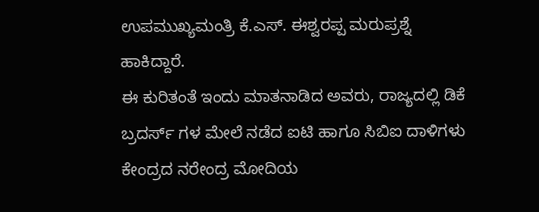ಉಪಮುಖ್ಯಮಂತ್ರಿ ಕೆ.ಎಸ್. ಈಶ್ವರಪ್ಪ ಮರುಪ್ರಶ್ನೆ ಹಾಕಿದ್ದಾರೆ.
ಈ ಕುರಿತಂತೆ ಇಂದು ಮಾತನಾಡಿದ ಅವರು, ರಾಜ್ಯದಲ್ಲಿ ಡಿಕೆ ಬ್ರದರ್ಸ್ ಗಳ ಮೇಲೆ ನಡೆದ ಐಟಿ ಹಾಗೂ ಸಿಬಿಐ ದಾಳಿಗಳು ಕೇಂದ್ರದ ನರೇಂದ್ರ ಮೋದಿಯ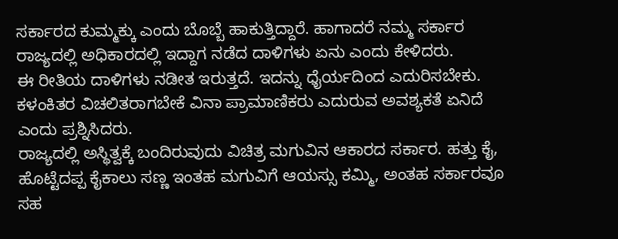ಸರ್ಕಾರದ ಕುಮ್ಮಕ್ಕು ಎಂದು ಬೊಬ್ಬೆ ಹಾಕುತ್ತಿದ್ದಾರೆ. ಹಾಗಾದರೆ ನಮ್ಮ ಸರ್ಕಾರ ರಾಜ್ಯದಲ್ಲಿ ಅಧಿಕಾರದಲ್ಲಿ ಇದ್ದಾಗ ನಡೆದ ದಾಳಿಗಳು ಏನು ಎಂದು ಕೇಳಿದರು.
ಈ ರೀತಿಯ ದಾಳಿಗಳು ನಡೀತ ಇರುತ್ತದೆ. ಇದನ್ನು ಧೈರ್ಯದಿಂದ ಎದುರಿಸಬೇಕು. ಕಳಂಕಿತರ ವಿಚಲಿತರಾಗಬೇಕೆ ವಿನಾ ಪ್ರಾಮಾಣಿಕರು ಎದುರುವ ಅವಶ್ಯಕತೆ ಏನಿದೆ ಎಂದು ಪ್ರಶ್ನಿಸಿದರು.
ರಾಜ್ಯದಲ್ಲಿ ಅಸ್ಥಿತ್ವಕ್ಕೆ ಬಂದಿರುವುದು ವಿಚಿತ್ರ ಮಗುವಿನ ಆಕಾರದ ಸರ್ಕಾರ. ಹತ್ತು ಕೈ, ಹೊಟ್ಟೆದಪ್ಪ ಕೈಕಾಲು ಸಣ್ಣ ಇಂತಹ ಮಗುವಿಗೆ ಆಯಸ್ಸು ಕಮ್ಮಿ, ಅಂತಹ ಸರ್ಕಾರವೂ ಸಹ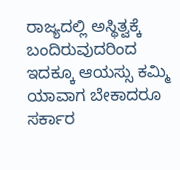ರಾಜ್ಯದಲ್ಲಿ ಅಸ್ಥಿತ್ವಕ್ಕೆ ಬಂದಿರುವುದರಿಂದ ಇದಕ್ಕೂ ಆಯಸ್ಸು ಕಮ್ಮಿ ಯಾವಾಗ ಬೇಕಾದರೂ ಸರ್ಕಾರ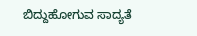ಬಿದ್ದುಹೋಗುವ ಸಾದ್ಯತೆ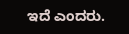ಇದೆ ಎಂದರು.